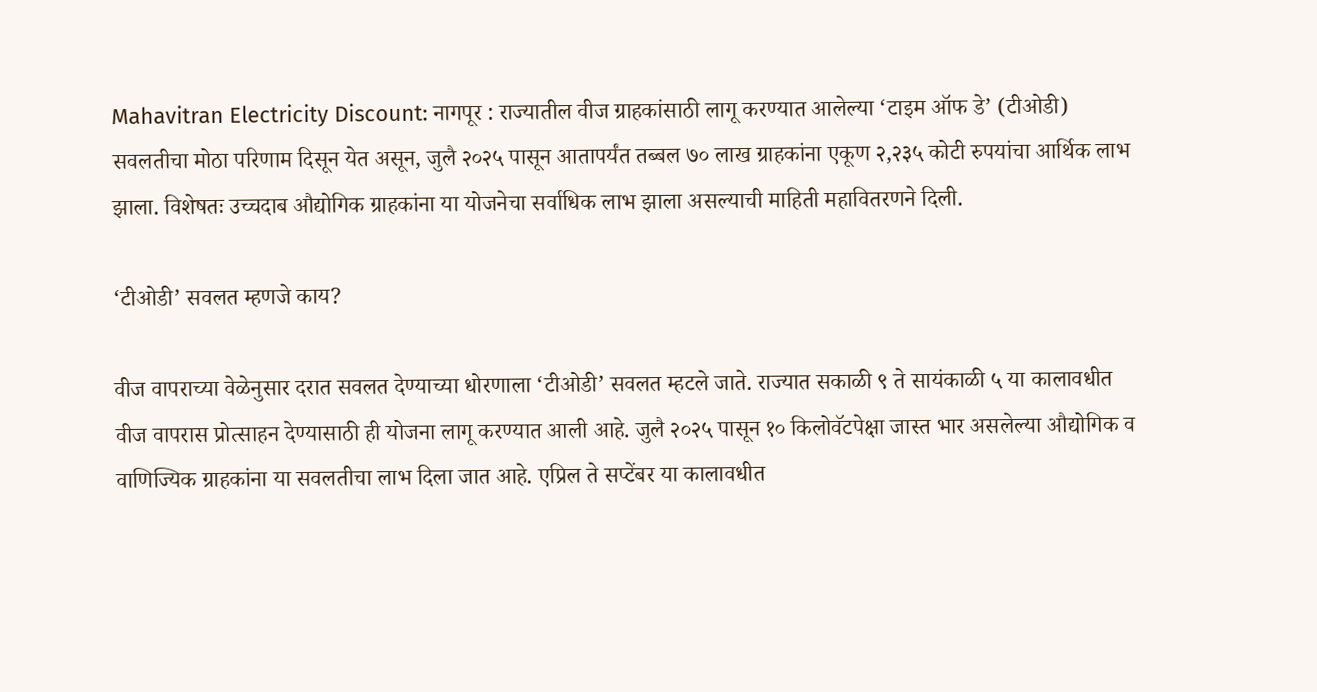Mahavitran Electricity Discount: नागपूर : राज्यातील वीज ग्राहकांसाठी लागू करण्यात आलेल्या ‘टाइम ऑफ डे’ (टीओडी) सवलतीचा मोठा परिणाम दिसून येत असून, जुलै २०२५ पासून आतापर्यंत तब्बल ७० लाख ग्राहकांना एकूण २,२३५ कोटी रुपयांचा आर्थिक लाभ झाला. विशेषतः उच्चदाब औद्योगिक ग्राहकांना या योजनेचा सर्वाधिक लाभ झाला असल्याची माहिती महावितरणने दिली.

‘टीओडी’ सवलत म्हणजे काय?

वीज वापराच्या वेळेनुसार दरात सवलत देण्याच्या धोरणाला ‘टीओडी’ सवलत म्हटले जाते. राज्यात सकाळी ९ ते सायंकाळी ५ या कालावधीत वीज वापरास प्रोत्साहन देण्यासाठी ही योजना लागू करण्यात आली आहे. जुलै २०२५ पासून १० किलोवॅटपेक्षा जास्त भार असलेल्या औद्योगिक व वाणिज्यिक ग्राहकांना या सवलतीचा लाभ दिला जात आहे. एप्रिल ते सप्टेंबर या कालावधीत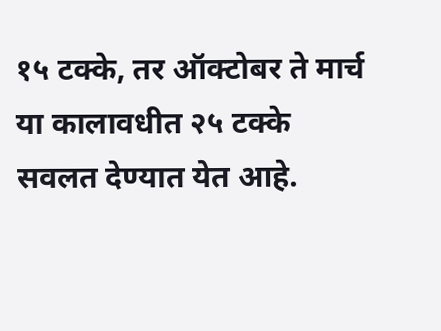१५ टक्के, तर ऑक्टोबर ते मार्च या कालावधीत २५ टक्के सवलत देण्यात येत आहे.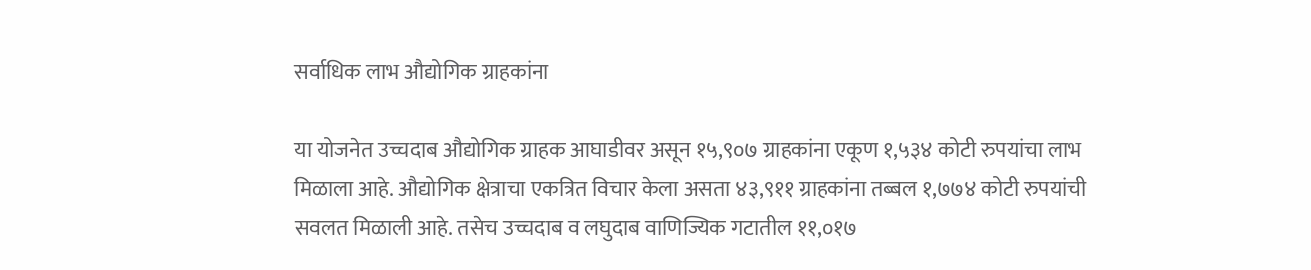सर्वाधिक लाभ औद्योगिक ग्राहकांना

या योजनेत उच्चदाब औद्योगिक ग्राहक आघाडीवर असून १५,९०७ ग्राहकांना एकूण १,५३४ कोटी रुपयांचा लाभ मिळाला आहे. औद्योगिक क्षेत्राचा एकत्रित विचार केला असता ४३,९११ ग्राहकांना तब्बल १,७७४ कोटी रुपयांची सवलत मिळाली आहे. तसेच उच्चदाब व लघुदाब वाणिज्यिक गटातील ११,०१७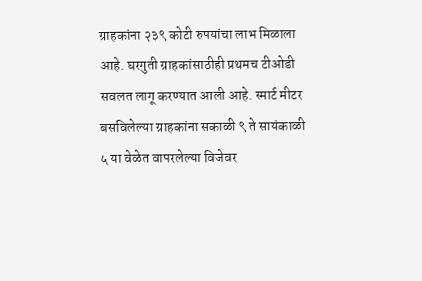ग्राहकांना २३९ कोटी रुपयांचा लाभ मिळाला आहे. घरगुती ग्राहकांसाठीही प्रथमच टीओडी सवलत लागू करण्यात आली आहे. स्मार्ट मीटर बसविलेल्या ग्राहकांना सकाळी ९ ते सायंकाळी ५ या वेळेत वापरलेल्या विजेवर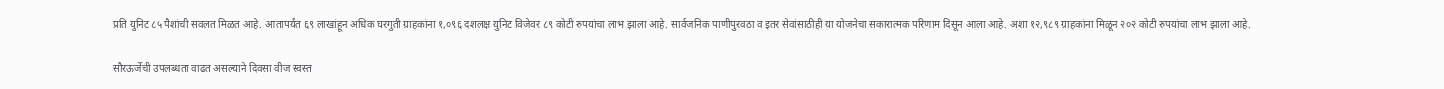प्रति युनिट ८५ पैशांची सवलत मिळत आहे. आतापर्यंत ६९ लाखांहून अधिक घरगुती ग्राहकांना १,०९६ दशलक्ष युनिट विजेवर ८९ कोटी रुपयांचा लाभ झाला आहे. सार्वजनिक पाणीपुरवठा व इतर सेवांसाठीही या योजनेचा सकारात्मक परिणाम दिसून आला आहे. अशा १२,९८९ ग्राहकांना मिळून २०२ कोटी रुपयांचा लाभ झाला आहे.

सौरऊर्जेची उपलब्धता वाढत असल्याने दिवसा वीज स्वस्त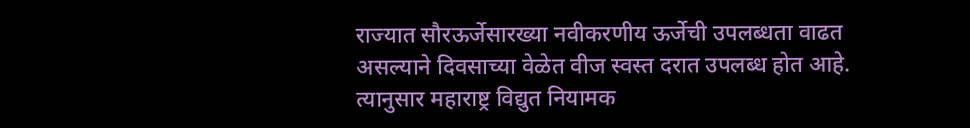राज्यात सौरऊर्जेसारख्या नवीकरणीय ऊर्जेची उपलब्धता वाढत असल्याने दिवसाच्या वेळेत वीज स्वस्त दरात उपलब्ध होत आहे. त्यानुसार महाराष्ट्र विद्युत नियामक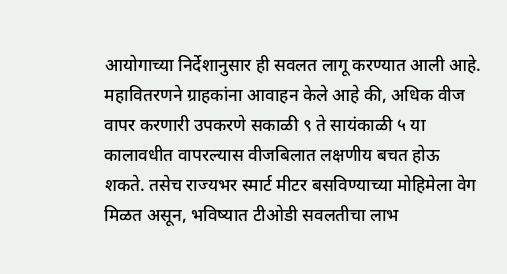आयोगाच्या निर्देशानुसार ही सवलत लागू करण्यात आली आहे. महावितरणने ग्राहकांना आवाहन केले आहे की, अधिक वीज वापर करणारी उपकरणे सकाळी ९ ते सायंकाळी ५ या कालावधीत वापरल्यास वीजबिलात लक्षणीय बचत होऊ शकते. तसेच राज्यभर स्मार्ट मीटर बसविण्याच्या मोहिमेला वेग मिळत असून, भविष्यात टीओडी सवलतीचा लाभ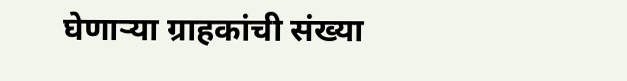घेणाऱ्या ग्राहकांची संख्या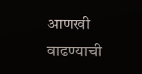आणखी वाढण्याची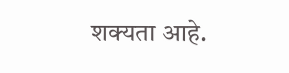शक्यता आहे.